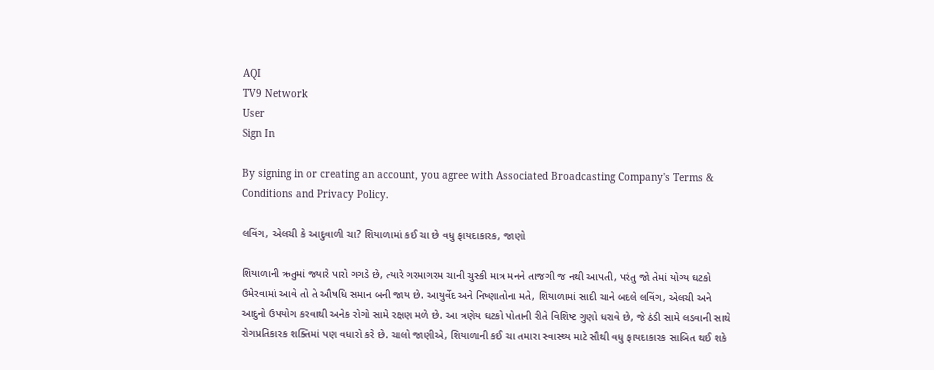AQI
TV9 Network
User
Sign In

By signing in or creating an account, you agree with Associated Broadcasting Company's Terms & Conditions and Privacy Policy.

લવિંગ, એલચી કે આદુવાળી ચા? શિયાળામાં કઈ ચા છે વધુ ફાયદાકારક, જાણો

શિયાળાની ઋતુમાં જ્યારે પારો ગગડે છે, ત્યારે ગરમાગરમ ચાની ચુસ્કી માત્ર મનને તાજગી જ નથી આપતી, પરંતુ જો તેમાં યોગ્ય ઘટકો ઉમેરવામાં આવે તો તે ઔષધિ સમાન બની જાય છે. આયુર્વેદ અને નિષ્ણાતોના મતે, શિયાળામાં સાદી ચાને બદલે લવિંગ, એલચી અને આદુનો ઉપયોગ કરવાથી અનેક રોગો સામે રક્ષણ મળે છે. આ ત્રણેય ઘટકો પોતાની રીતે વિશિષ્ટ ગુણો ધરાવે છે, જે ઠંડી સામે લડવાની સાથે રોગપ્રતિકારક શક્તિમાં પણ વધારો કરે છે. ચાલો જાણીએ, શિયાળાની કઈ ચા તમારા સ્વાસ્થ્ય માટે સૌથી વધુ ફાયદાકારક સાબિત થઈ શકે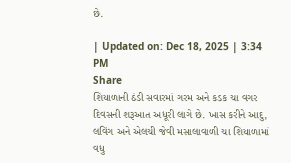છે.

| Updated on: Dec 18, 2025 | 3:34 PM
Share
શિયાળાની ઠંડી સવારમાં ગરમ અને કડક ચા વગર દિવસની શરૂઆત અધૂરી લાગે છે. ખાસ કરીને આદુ, લવિંગ અને એલચી જેવી મસાલાવાળી ચા શિયાળામાં વધુ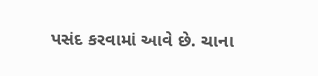પસંદ કરવામાં આવે છે. ચાના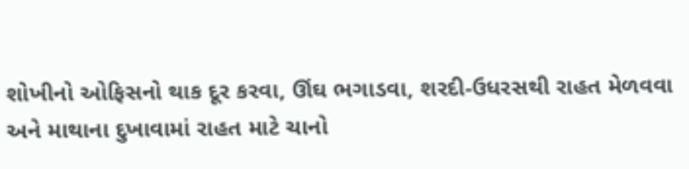શોખીનો ઓફિસનો થાક દૂર કરવા, ઊંઘ ભગાડવા, શરદી-ઉધરસથી રાહત મેળવવા અને માથાના દુખાવામાં રાહત માટે ચાનો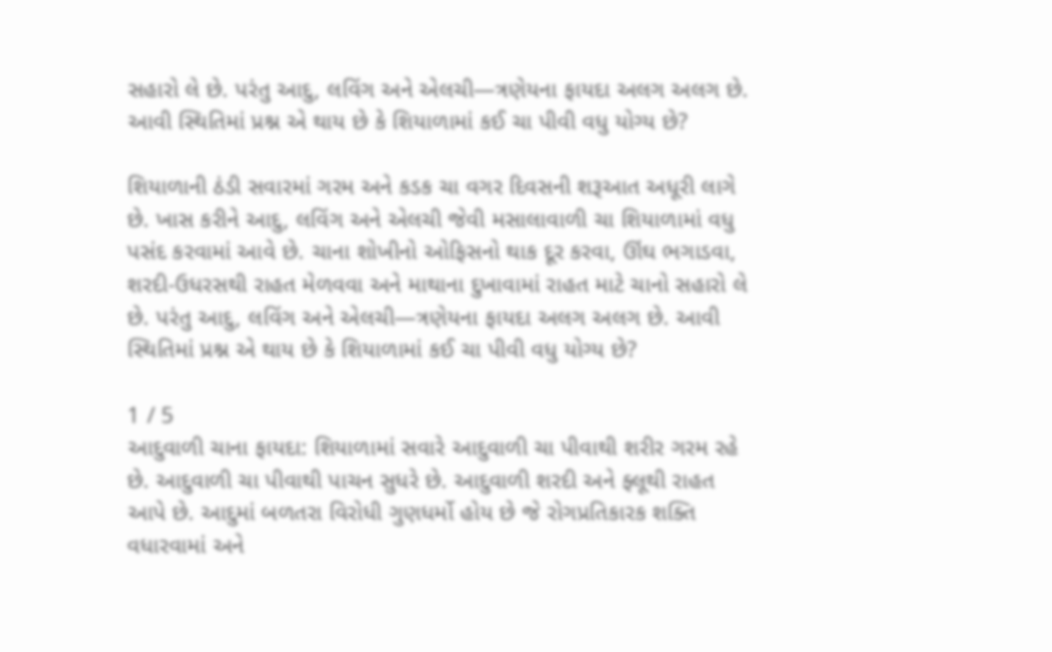સહારો લે છે. પરંતુ આદુ, લવિંગ અને એલચી—ત્રણેયના ફાયદા અલગ અલગ છે. આવી સ્થિતિમાં પ્રશ્ન એ થાય છે કે શિયાળામાં કઈ ચા પીવી વધુ યોગ્ય છે?

શિયાળાની ઠંડી સવારમાં ગરમ અને કડક ચા વગર દિવસની શરૂઆત અધૂરી લાગે છે. ખાસ કરીને આદુ, લવિંગ અને એલચી જેવી મસાલાવાળી ચા શિયાળામાં વધુ પસંદ કરવામાં આવે છે. ચાના શોખીનો ઓફિસનો થાક દૂર કરવા, ઊંઘ ભગાડવા, શરદી-ઉધરસથી રાહત મેળવવા અને માથાના દુખાવામાં રાહત માટે ચાનો સહારો લે છે. પરંતુ આદુ, લવિંગ અને એલચી—ત્રણેયના ફાયદા અલગ અલગ છે. આવી સ્થિતિમાં પ્રશ્ન એ થાય છે કે શિયાળામાં કઈ ચા પીવી વધુ યોગ્ય છે?

1 / 5
આદુવાળી ચાના ફાયદા: શિયાળામાં સવારે આદુવાળી ચા પીવાથી શરીર ગરમ રહે છે. આદુવાળી ચા પીવાથી પાચન સુધરે છે. આદુવાળી શરદી અને ફ્લૂથી રાહત આપે છે. આદુમાં બળતરા વિરોધી ગુણધર્મો હોય છે જે રોગપ્રતિકારક શક્તિ વધારવામાં અને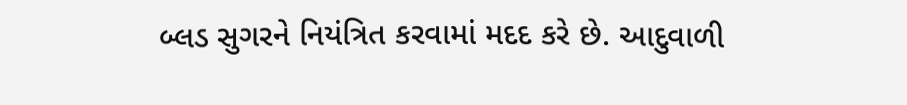બ્લડ સુગરને નિયંત્રિત કરવામાં મદદ કરે છે. આદુવાળી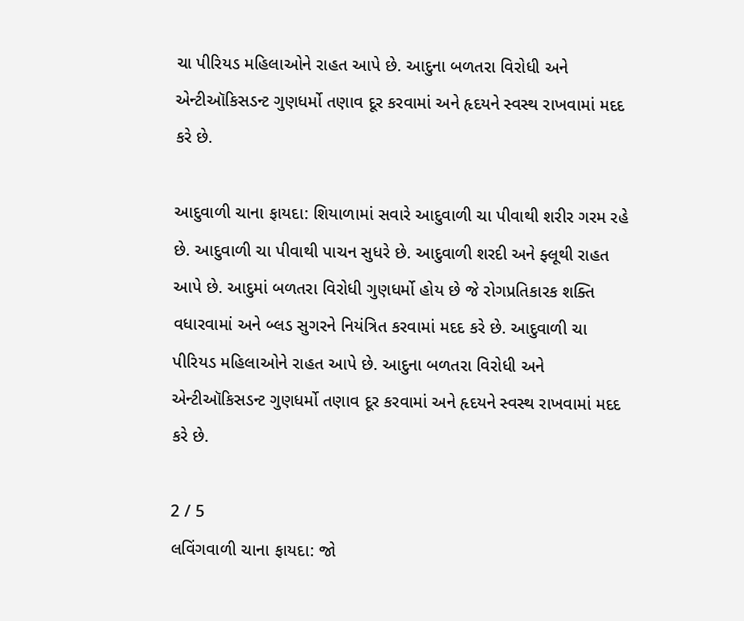ચા પીરિયડ મહિલાઓને રાહત આપે છે. આદુના બળતરા વિરોધી અને એન્ટીઑકિસડન્ટ ગુણધર્મો તણાવ દૂર કરવામાં અને હૃદયને સ્વસ્થ રાખવામાં મદદ કરે છે.

આદુવાળી ચાના ફાયદા: શિયાળામાં સવારે આદુવાળી ચા પીવાથી શરીર ગરમ રહે છે. આદુવાળી ચા પીવાથી પાચન સુધરે છે. આદુવાળી શરદી અને ફ્લૂથી રાહત આપે છે. આદુમાં બળતરા વિરોધી ગુણધર્મો હોય છે જે રોગપ્રતિકારક શક્તિ વધારવામાં અને બ્લડ સુગરને નિયંત્રિત કરવામાં મદદ કરે છે. આદુવાળી ચા પીરિયડ મહિલાઓને રાહત આપે છે. આદુના બળતરા વિરોધી અને એન્ટીઑકિસડન્ટ ગુણધર્મો તણાવ દૂર કરવામાં અને હૃદયને સ્વસ્થ રાખવામાં મદદ કરે છે.

2 / 5
લવિંગવાળી ચાના ફાયદા: જો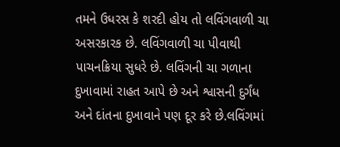તમને ઉધરસ કે શરદી હોય તો લવિંગવાળી ચા અસરકારક છે. લવિંગવાળી ચા પીવાથી પાચનક્રિયા સુધરે છે. લવિંગની ચા ગળાના દુખાવામાં રાહત આપે છે અને શ્વાસની દુર્ગંધ અને દાંતના દુખાવાને પણ દૂર કરે છે.લવિંગમાં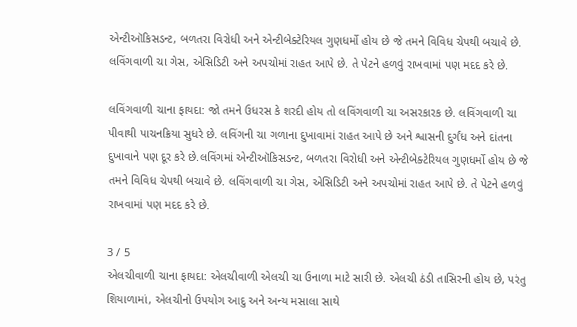એન્ટીઑકિસડન્ટ, બળતરા વિરોધી અને એન્ટીબેક્ટેરિયલ ગુણધર્મો હોય છે જે તમને વિવિધ ચેપથી બચાવે છે. લવિંગવાળી ચા ગેસ, એસિડિટી અને અપચોમાં રાહત આપે છે. તે પેટને હળવું રાખવામાં પણ મદદ કરે છે.

લવિંગવાળી ચાના ફાયદા: જો તમને ઉધરસ કે શરદી હોય તો લવિંગવાળી ચા અસરકારક છે. લવિંગવાળી ચા પીવાથી પાચનક્રિયા સુધરે છે. લવિંગની ચા ગળાના દુખાવામાં રાહત આપે છે અને શ્વાસની દુર્ગંધ અને દાંતના દુખાવાને પણ દૂર કરે છે.લવિંગમાં એન્ટીઑકિસડન્ટ, બળતરા વિરોધી અને એન્ટીબેક્ટેરિયલ ગુણધર્મો હોય છે જે તમને વિવિધ ચેપથી બચાવે છે. લવિંગવાળી ચા ગેસ, એસિડિટી અને અપચોમાં રાહત આપે છે. તે પેટને હળવું રાખવામાં પણ મદદ કરે છે.

3 / 5
એલચીવાળી ચાના ફાયદા: એલચીવાળી એલચી ચા ઉનાળા માટે સારી છે. એલચી ઠંડી તાસિરની હોય છે, પરંતુ શિયાળામાં, એલચીનો ઉપયોગ આદુ અને અન્ય મસાલા સાથે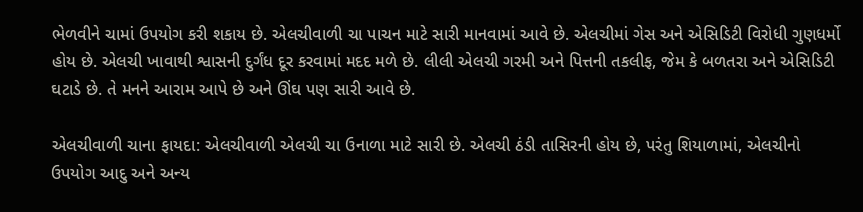ભેળવીને ચામાં ઉપયોગ કરી શકાય છે. એલચીવાળી ચા પાચન માટે સારી માનવામાં આવે છે. એલચીમાં ગેસ અને એસિડિટી વિરોધી ગુણધર્મો હોય છે. એલચી ખાવાથી શ્વાસની દુર્ગંધ દૂર કરવામાં મદદ મળે છે. લીલી એલચી ગરમી અને પિત્તની તકલીફ, જેમ કે બળતરા અને એસિડિટી ઘટાડે છે. તે મનને આરામ આપે છે અને ઊંઘ પણ સારી આવે છે.

એલચીવાળી ચાના ફાયદા: એલચીવાળી એલચી ચા ઉનાળા માટે સારી છે. એલચી ઠંડી તાસિરની હોય છે, પરંતુ શિયાળામાં, એલચીનો ઉપયોગ આદુ અને અન્ય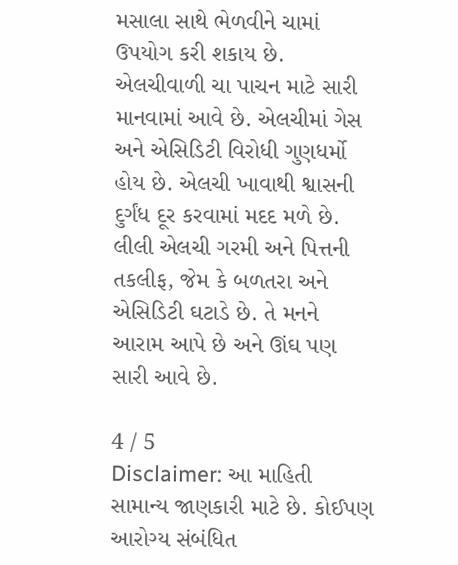મસાલા સાથે ભેળવીને ચામાં ઉપયોગ કરી શકાય છે. એલચીવાળી ચા પાચન માટે સારી માનવામાં આવે છે. એલચીમાં ગેસ અને એસિડિટી વિરોધી ગુણધર્મો હોય છે. એલચી ખાવાથી શ્વાસની દુર્ગંધ દૂર કરવામાં મદદ મળે છે. લીલી એલચી ગરમી અને પિત્તની તકલીફ, જેમ કે બળતરા અને એસિડિટી ઘટાડે છે. તે મનને આરામ આપે છે અને ઊંઘ પણ સારી આવે છે.

4 / 5
Disclaimer: આ માહિતી સામાન્ય જાણકારી માટે છે. કોઈપણ આરોગ્ય સંબંધિત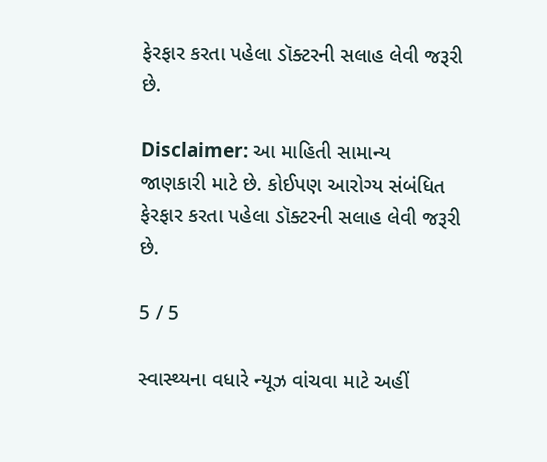ફેરફાર કરતા પહેલા ડૉક્ટરની સલાહ લેવી જરૂરી છે.

Disclaimer: આ માહિતી સામાન્ય જાણકારી માટે છે. કોઈપણ આરોગ્ય સંબંધિત ફેરફાર કરતા પહેલા ડૉક્ટરની સલાહ લેવી જરૂરી છે.

5 / 5

સ્વાસ્થ્યના વધારે ન્યૂઝ વાંચવા માટે અહીં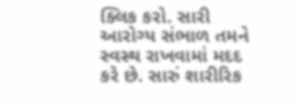ક્લિક કરો. સારી આરોગ્ય સંભાળ તમને સ્વસ્થ રાખવામાં મદદ કરે છે. સારું શારીરિક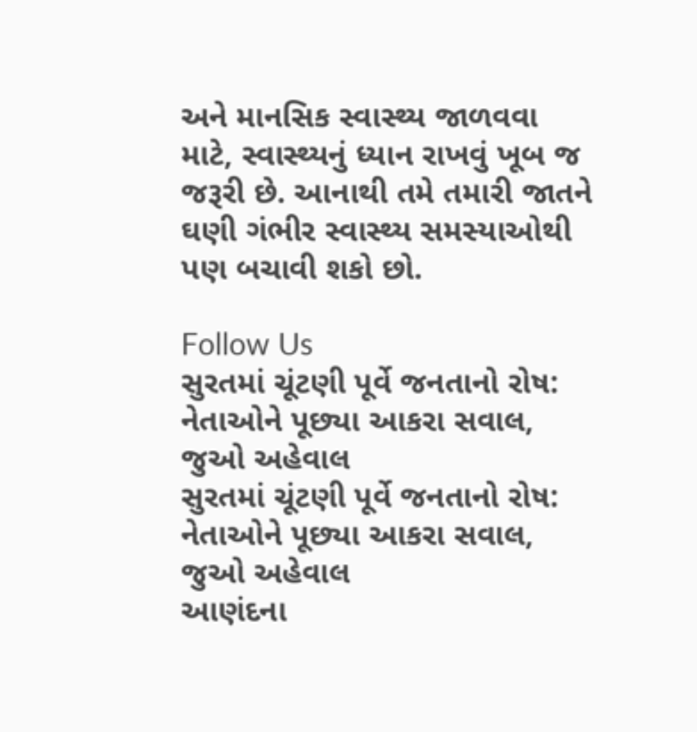અને માનસિક સ્વાસ્થ્ય જાળવવા માટે, સ્વાસ્થ્યનું ધ્યાન રાખવું ખૂબ જ જરૂરી છે. આનાથી તમે તમારી જાતને ઘણી ગંભીર સ્વાસ્થ્ય સમસ્યાઓથી પણ બચાવી શકો છો.

Follow Us
સુરતમાં ચૂંટણી પૂર્વે જનતાનો રોષ: નેતાઓને પૂછ્યા આકરા સવાલ, જુઓ અહેવાલ
સુરતમાં ચૂંટણી પૂર્વે જનતાનો રોષ: નેતાઓને પૂછ્યા આકરા સવાલ, જુઓ અહેવાલ
આણંદના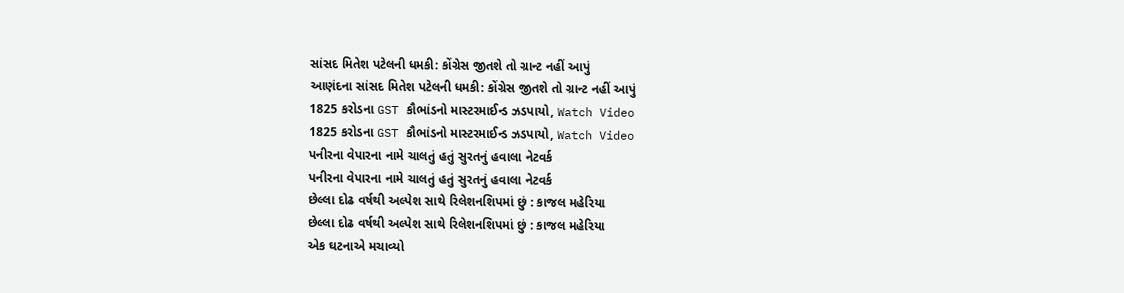સાંસદ મિતેશ પટેલની ધમકી: કોંગ્રેસ જીતશે તો ગ્રાન્ટ નહીં આપું
આણંદના સાંસદ મિતેશ પટેલની ધમકી: કોંગ્રેસ જીતશે તો ગ્રાન્ટ નહીં આપું
1825 કરોડના GST કૌભાંડનો માસ્ટરમાઈન્ડ ઝડપાયો, Watch Video
1825 કરોડના GST કૌભાંડનો માસ્ટરમાઈન્ડ ઝડપાયો, Watch Video
પનીરના વેપારના નામે ચાલતું હતું સુરતનું હવાલા નેટવર્ક
પનીરના વેપારના નામે ચાલતું હતું સુરતનું હવાલા નેટવર્ક
છેલ્લા દોઢ વર્ષથી અલ્પેશ સાથે રિલેશનશિપમાં છું : કાજલ મહેરિયા
છેલ્લા દોઢ વર્ષથી અલ્પેશ સાથે રિલેશનશિપમાં છું : કાજલ મહેરિયા
એક ઘટનાએ મચાવ્યો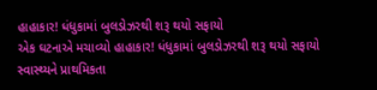હાહાકાર! ધંધુકામાં બુલડોઝરથી શરૂ થયો સફાયો
એક ઘટનાએ મચાવ્યો હાહાકાર! ધંધુકામાં બુલડોઝરથી શરૂ થયો સફાયો
સ્વાસ્થ્યને પ્રાથમિકતા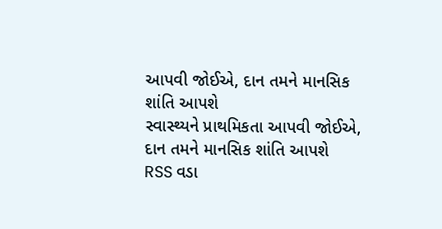આપવી જોઈએ, દાન તમને માનસિક શાંતિ આપશે
સ્વાસ્થ્યને પ્રાથમિકતા આપવી જોઈએ, દાન તમને માનસિક શાંતિ આપશે
RSS વડા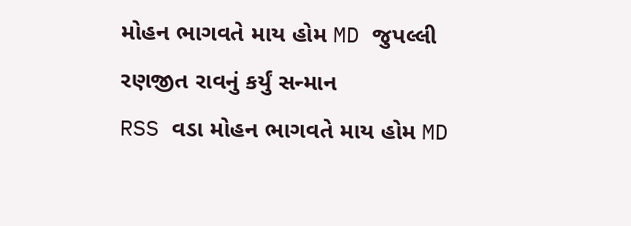મોહન ભાગવતે માય હોમ MD જુપલ્લી રણજીત રાવનું કર્યું સન્માન
RSS વડા મોહન ભાગવતે માય હોમ MD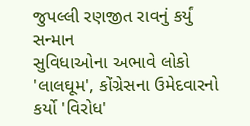જુપલ્લી રણજીત રાવનું કર્યું સન્માન
સુવિધાઓના અભાવે લોકો 'લાલઘૂમ', કોંગ્રેસના ઉમેદવારનો કર્યો 'વિરોધ'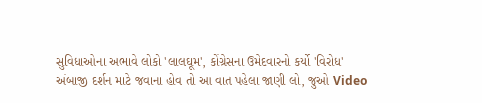સુવિધાઓના અભાવે લોકો 'લાલઘૂમ', કોંગ્રેસના ઉમેદવારનો કર્યો 'વિરોધ'
અંબાજી દર્શન માટે જવાના હોવ તો આ વાત પહેલા જાણી લો, જુઓ Video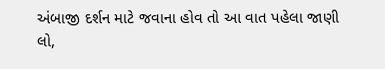અંબાજી દર્શન માટે જવાના હોવ તો આ વાત પહેલા જાણી લો,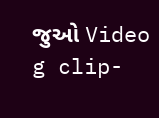જુઓ Video
g clip-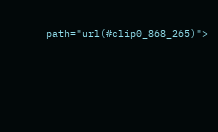path="url(#clip0_868_265)">